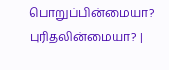பொறுப்பின்மையா? புரிதலின்மையா? |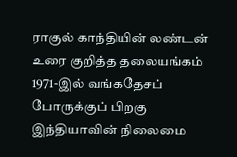ராகுல் காந்தியின் லண்டன் உரை குறித்த தலையங்கம்
1971-இல் வங்கதேசப் போருக்குப் பிறகு இந்தியாவின் நிலைமை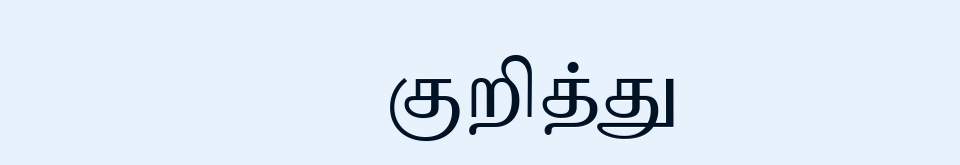குறித்து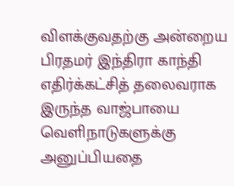விளக்குவதற்கு அன்றைய பிரதமர் இந்திரா காந்தி எதிர்க்கட்சித் தலைவராக இருந்த வாஜ்பாயை வெளிநாடுகளுக்கு அனுப்பியதை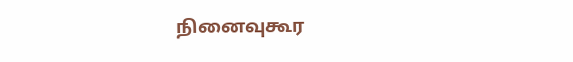நினைவுகூர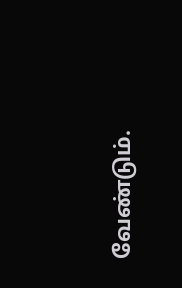வேண்டும்.